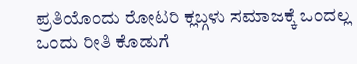ಪ್ರತಿಯೊಂದು ರೋಟರಿ ಕ್ಲಬ್ಗಳು ಸಮಾಜಕ್ಕೆ ಒಂದಲ್ಲ ಒಂದು ರೀತಿ ಕೊಡುಗೆ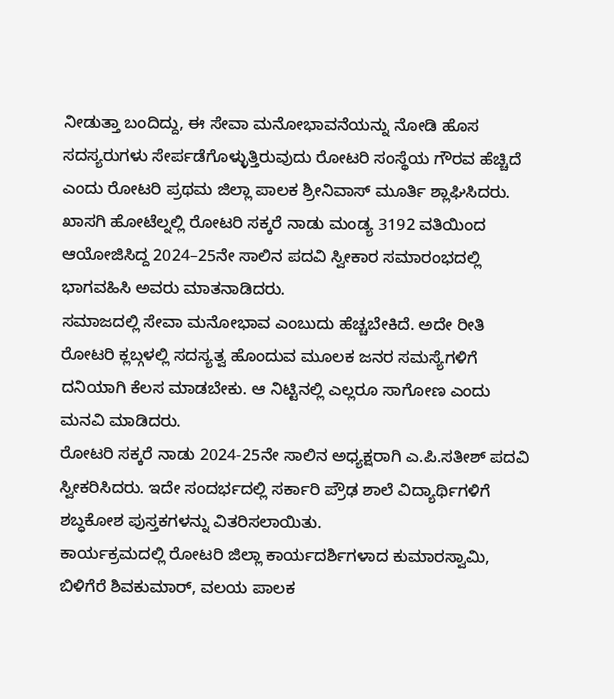ನೀಡುತ್ತಾ ಬಂದಿದ್ದು, ಈ ಸೇವಾ ಮನೋಭಾವನೆಯನ್ನು ನೋಡಿ ಹೊಸ ಸದಸ್ಯರುಗಳು ಸೇರ್ಪಡೆಗೊಳ್ಳುತ್ತಿರುವುದು ರೋಟರಿ ಸಂಸ್ಥೆಯ ಗೌರವ ಹೆಚ್ಚಿದೆ ಎಂದು ರೋಟರಿ ಪ್ರಥಮ ಜಿಲ್ಲಾ ಪಾಲಕ ಶ್ರೀನಿವಾಸ್ ಮೂರ್ತಿ ಶ್ಲಾಘಿಸಿದರು.
ಖಾಸಗಿ ಹೋಟೆಲ್ನಲ್ಲಿ ರೋಟರಿ ಸಕ್ಕರೆ ನಾಡು ಮಂಡ್ಯ 3192 ವತಿಯಿಂದ ಆಯೋಜಿಸಿದ್ದ 2024–25ನೇ ಸಾಲಿನ ಪದವಿ ಸ್ವೀಕಾರ ಸಮಾರಂಭದಲ್ಲಿ ಭಾಗವಹಿಸಿ ಅವರು ಮಾತನಾಡಿದರು.
ಸಮಾಜದಲ್ಲಿ ಸೇವಾ ಮನೋಭಾವ ಎಂಬುದು ಹೆಚ್ಚಬೇಕಿದೆ. ಅದೇ ರೀತಿ ರೋಟರಿ ಕ್ಲಬ್ಗಳಲ್ಲಿ ಸದಸ್ಯತ್ವ ಹೊಂದುವ ಮೂಲಕ ಜನರ ಸಮಸ್ಯೆಗಳಿಗೆ ದನಿಯಾಗಿ ಕೆಲಸ ಮಾಡಬೇಕು. ಆ ನಿಟ್ಟಿನಲ್ಲಿ ಎಲ್ಲರೂ ಸಾಗೋಣ ಎಂದು ಮನವಿ ಮಾಡಿದರು.
ರೋಟರಿ ಸಕ್ಕರೆ ನಾಡು 2024-25ನೇ ಸಾಲಿನ ಅಧ್ಯಕ್ಷರಾಗಿ ಎ.ಪಿ.ಸತೀಶ್ ಪದವಿ ಸ್ವೀಕರಿಸಿದರು. ಇದೇ ಸಂದರ್ಭದಲ್ಲಿ ಸರ್ಕಾರಿ ಪ್ರೌಢ ಶಾಲೆ ವಿದ್ಯಾರ್ಥಿಗಳಿಗೆ ಶಬ್ಧಕೋಶ ಪುಸ್ತಕಗಳನ್ನು ವಿತರಿಸಲಾಯಿತು.
ಕಾರ್ಯಕ್ರಮದಲ್ಲಿ ರೋಟರಿ ಜಿಲ್ಲಾ ಕಾರ್ಯದರ್ಶಿಗಳಾದ ಕುಮಾರಸ್ವಾಮಿ, ಬಿಳಿಗೆರೆ ಶಿವಕುಮಾರ್, ವಲಯ ಪಾಲಕ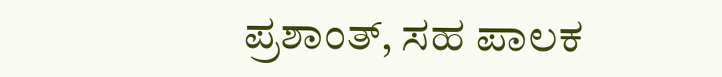ಪ್ರಶಾಂತ್, ಸಹ ಪಾಲಕ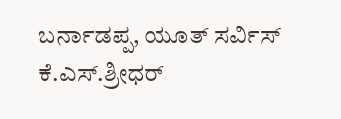ಬರ್ನಾಡಪ್ಪ, ಯೂತ್ ಸರ್ವಿಸ್ ಕೆ.ಎಸ್.ಶ್ರೀಧರ್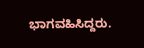ಭಾಗವಹಿಸಿದ್ದರು.